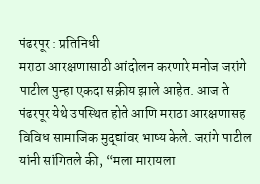पंढरपूर : प्रतिनिधी
मराठा आरक्षणासाठी आंदोलन करणारे मनोज जरांगे पाटील पुन्हा एकदा सक्रीय झाले आहेत. आज ते पंढरपूर येथे उपस्थित होते आणि मराठा आरक्षणासह विविध सामाजिक मुद्द्यांवर भाष्य केले. जरांगे पाटील यांनी सांगितले की, “मला मारायला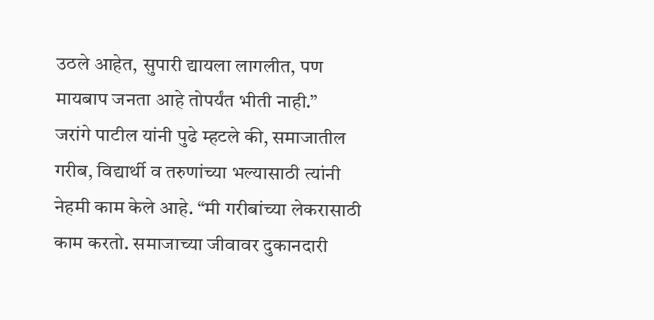उठले आहेत, सुपारी द्यायला लागलीत, पण मायबाप जनता आहे तोपर्यंत भीती नाही.”
जरांगे पाटील यांनी पुढे म्हटले की, समाजातील गरीब, विद्यार्थी व तरुणांच्या भल्यासाठी त्यांनी नेहमी काम केले आहे. “मी गरीबांच्या लेकरासाठी काम करतो. समाजाच्या जीवावर दुकानदारी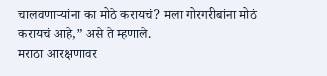चालवणाऱ्यांना का मोठे करायचं? मला गोरगरीबांना मोठं करायचं आहे,” असे ते म्हणाले.
मराठा आरक्षणावर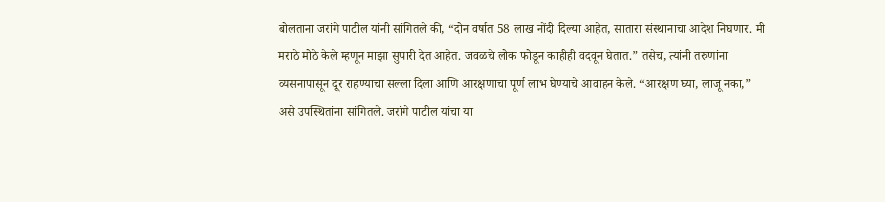बोलताना जरांगे पाटील यांनी सांगितले की, “दोन वर्षात 58 लाख नोंदी दिल्या आहेत, सातारा संस्थानाचा आदेश निघणार. मी मराठे मोठे केले म्हणून माझा सुपारी देत आहेत. जवळचे लोक फोडून काहीही वदवून घेतात.” तसेच, त्यांनी तरुणांना व्यसनापासून दूर राहण्याचा सल्ला दिला आणि आरक्षणाचा पूर्ण लाभ घेण्याचे आवाहन केले. “आरक्षण घ्या, लाजू नका,” असे उपस्थितांना सांगितले. जरांगे पाटील यांचा या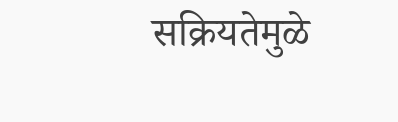सक्रियतेमुळे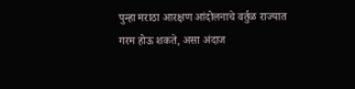पुन्हा मराठा आरक्षण आंदोलनाचे वर्तुळ राज्यात गरम होऊ शकते, असा अंदाज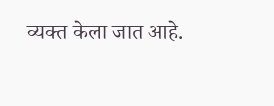व्यक्त केला जात आहे.